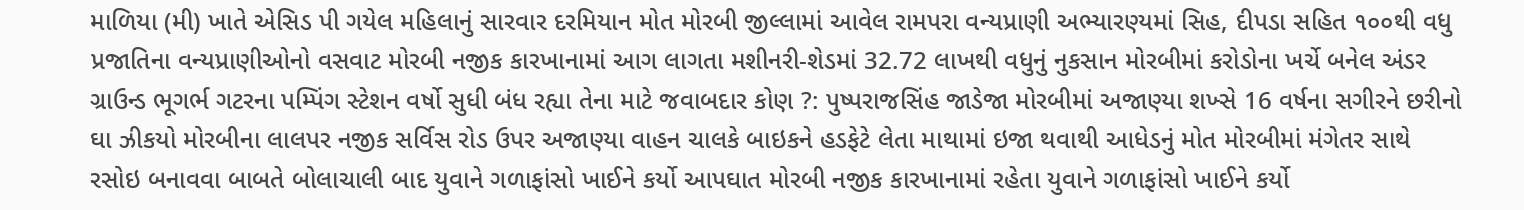માળિયા (મી) ખાતે એસિડ પી ગયેલ મહિલાનું સારવાર દરમિયાન મોત મોરબી જીલ્લામાં આવેલ રામપરા વન્યપ્રાણી અભ્યારણ્યમાં સિહ, દીપડા સહિત ૧૦૦થી વધુ પ્રજાતિના વન્યપ્રાણીઓનો વસવાટ મોરબી નજીક કારખાનામાં આગ લાગતા મશીનરી-શેડમાં 32.72 લાખથી વધુનું નુકસાન મોરબીમાં કરોડોના ખર્ચે બનેલ અંડર ગ્રાઉન્ડ ભૂગર્ભ ગટરના પમ્પિંગ સ્ટેશન વર્ષો સુધી બંધ રહ્યા તેના માટે જવાબદાર કોણ ?: પુષ્પરાજસિંહ જાડેજા મોરબીમાં અજાણ્યા શખ્સે 16 વર્ષના સગીરને છરીનો ઘા ઝીકયો મોરબીના લાલપર નજીક સર્વિસ રોડ ઉપર અજાણ્યા વાહન ચાલકે બાઇકને હડફેટે લેતા માથામાં ઇજા થવાથી આધેડનું મોત મોરબીમાં મંગેતર સાથે રસોઇ બનાવવા બાબતે બોલાચાલી બાદ યુવાને ગળાફાંસો ખાઈને કર્યો આપઘાત મોરબી નજીક કારખાનામાં રહેતા યુવાને ગળાફાંસો ખાઈને કર્યો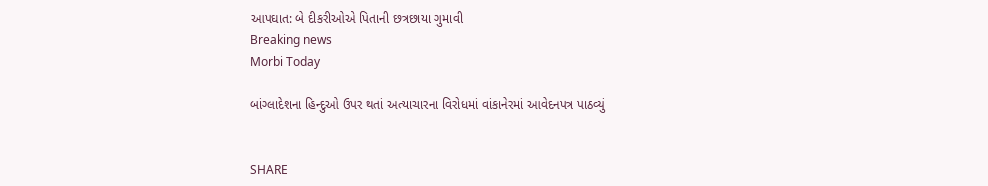આપઘાત: બે દીકરીઓએ પિતાની છત્રછાયા ગુમાવી
Breaking news
Morbi Today

બાંગ્લાદેશના હિન્દુઓ ઉપર થતાં અત્યાચારના વિરોધમાં વાંકાનેરમાં આવેદનપત્ર પાઠવ્યું


SHARE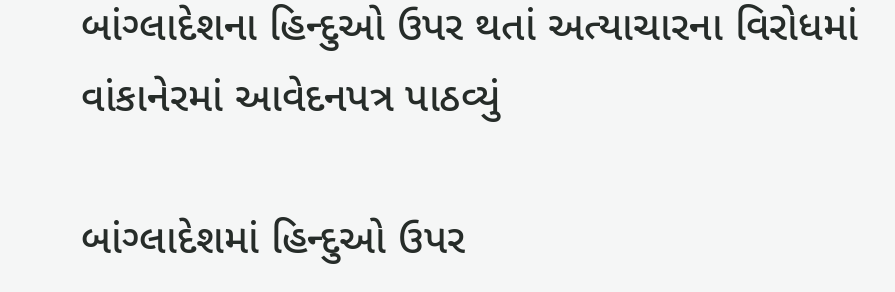બાંગ્લાદેશના હિન્દુઓ ઉપર થતાં અત્યાચારના વિરોધમાં વાંકાનેરમાં આવેદનપત્ર પાઠવ્યું

બાંગ્લાદેશમાં હિન્દુઓ ઉપર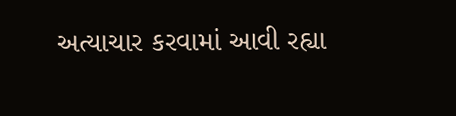અત્યાચાર કરવામાં આવી રહ્યા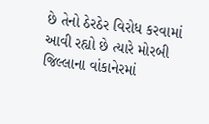છે તેનો ઠેરઠેર વિરોધ કરવામાં આવી રહ્યો છે ત્યારે મોરબી જિલ્લાના વાંકાનેરમાં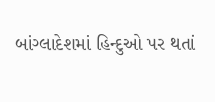બાંગ્લાદેશમાં હિન્દુઓ પર થતાં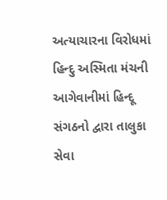અત્યાચારના વિરોધમાં હિન્દુ અસ્મિતા મંચની આગેવાનીમાં હિન્દૂ સંગઠનો દ્વારા તાલુકા સેવા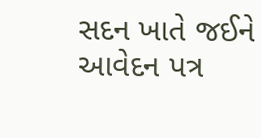સદન ખાતે જઈને આવેદન પત્ર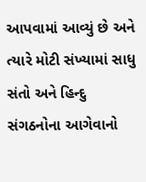આપવામાં આવ્યું છે અને ત્યારે મોટી સંખ્યામાં સાધુ સંતો અને હિન્દુ સંગઠનોના આગેવાનો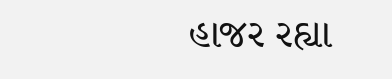હાજર રહ્યા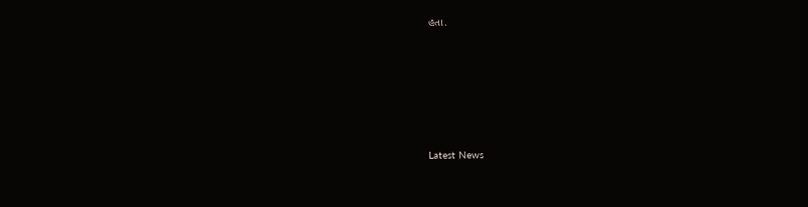હતા.






Latest News